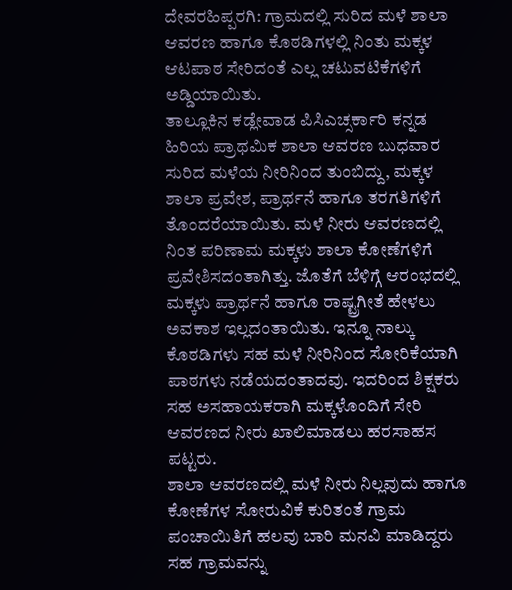ದೇವರಹಿಪ್ಪರಗಿ: ಗ್ರಾಮದಲ್ಲಿ ಸುರಿದ ಮಳೆ ಶಾಲಾ ಆವರಣ ಹಾಗೂ ಕೊಠಡಿಗಳಲ್ಲಿ ನಿಂತು ಮಕ್ಕಳ ಆಟಪಾಠ ಸೇರಿದಂತೆ ಎಲ್ಲ ಚಟುವಟಿಕೆಗಳಿಗೆ ಅಡ್ಡಿಯಾಯಿತು.
ತಾಲ್ಲೂಕಿನ ಕಡ್ಲೇವಾಡ ಪಿಸಿಎಚ್ಸರ್ಕಾರಿ ಕನ್ನಡ ಹಿರಿಯ ಪ್ರಾಥಮಿಕ ಶಾಲಾ ಆವರಣ ಬುಧವಾರ ಸುರಿದ ಮಳೆಯ ನೀರಿನಿಂದ ತುಂಬಿದ್ದು, ಮಕ್ಕಳ ಶಾಲಾ ಪ್ರವೇಶ, ಪ್ರಾರ್ಥನೆ ಹಾಗೂ ತರಗತಿಗಳಿಗೆ ತೊಂದರೆಯಾಯಿತು. ಮಳೆ ನೀರು ಆವರಣದಲ್ಲಿ ನಿಂತ ಪರಿಣಾಮ ಮಕ್ಕಳು ಶಾಲಾ ಕೋಣೆಗಳಿಗೆ ಪ್ರವೇಶಿಸದಂತಾಗಿತ್ತು. ಜೊತೆಗೆ ಬೆಳಿಗ್ಗೆ ಆರಂಭದಲ್ಲಿ ಮಕ್ಕಳು ಪ್ರಾರ್ಥನೆ ಹಾಗೂ ರಾಷ್ಟ್ರಗೀತೆ ಹೇಳಲು ಅವಕಾಶ ಇಲ್ಲದಂತಾಯಿತು. ಇನ್ನೂ ನಾಲ್ಕು ಕೊಠಡಿಗಳು ಸಹ ಮಳೆ ನೀರಿನಿಂದ ಸೋರಿಕೆಯಾಗಿ ಪಾಠಗಳು ನಡೆಯದಂತಾದವು. ಇದರಿಂದ ಶಿಕ್ಷಕರು ಸಹ ಅಸಹಾಯಕರಾಗಿ ಮಕ್ಕಳೊಂದಿಗೆ ಸೇರಿ ಆವರಣದ ನೀರು ಖಾಲಿಮಾಡಲು ಹರಸಾಹಸ ಪಟ್ಟರು.
ಶಾಲಾ ಆವರಣದಲ್ಲಿ ಮಳೆ ನೀರು ನಿಲ್ಲವುದು ಹಾಗೂ ಕೋಣೆಗಳ ಸೋರುವಿಕೆ ಕುರಿತಂತೆ ಗ್ರಾಮ ಪಂಚಾಯಿತಿಗೆ ಹಲವು ಬಾರಿ ಮನವಿ ಮಾಡಿದ್ದರು ಸಹ ಗ್ರಾಮವನ್ನು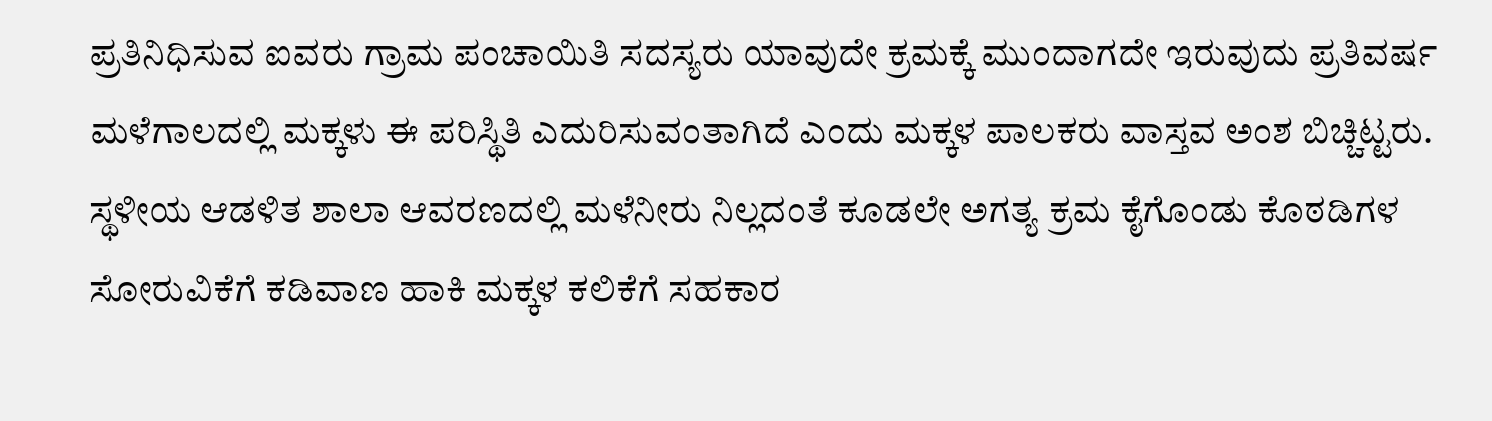ಪ್ರತಿನಿಧಿಸುವ ಐವರು ಗ್ರಾಮ ಪಂಚಾಯಿತಿ ಸದಸ್ಯರು ಯಾವುದೇ ಕ್ರಮಕ್ಕೆ ಮುಂದಾಗದೇ ಇರುವುದು ಪ್ರತಿವರ್ಷ ಮಳೆಗಾಲದಲ್ಲಿ ಮಕ್ಕಳು ಈ ಪರಿಸ್ಥಿತಿ ಎದುರಿಸುವಂತಾಗಿದೆ ಎಂದು ಮಕ್ಕಳ ಪಾಲಕರು ವಾಸ್ತವ ಅಂಶ ಬಿಚ್ಚಿಟ್ಟರು.
ಸ್ಥಳೀಯ ಆಡಳಿತ ಶಾಲಾ ಆವರಣದಲ್ಲಿ ಮಳೆನೀರು ನಿಲ್ಲದಂತೆ ಕೂಡಲೇ ಅಗತ್ಯ ಕ್ರಮ ಕೈಗೊಂಡು ಕೊಠಡಿಗಳ ಸೋರುವಿಕೆಗೆ ಕಡಿವಾಣ ಹಾಕಿ ಮಕ್ಕಳ ಕಲಿಕೆಗೆ ಸಹಕಾರ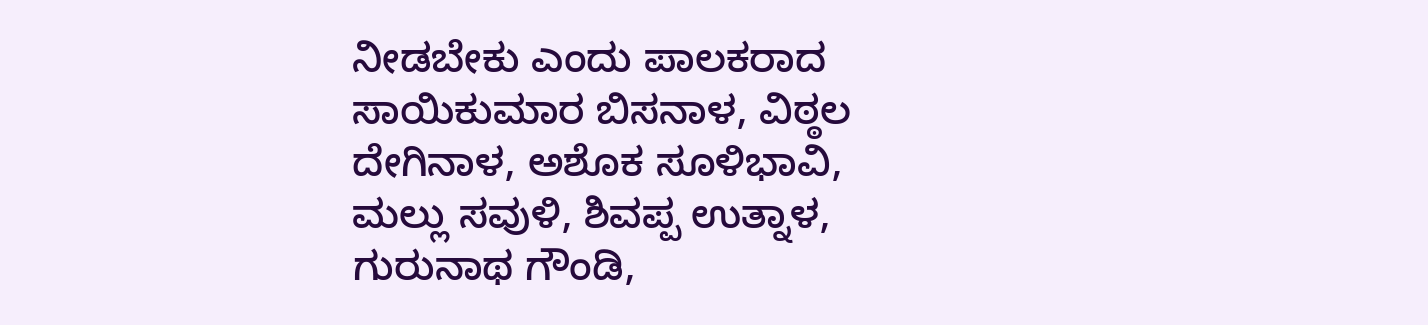ನೀಡಬೇಕು ಎಂದು ಪಾಲಕರಾದ ಸಾಯಿಕುಮಾರ ಬಿಸನಾಳ, ವಿಠ್ಠಲ ದೇಗಿನಾಳ, ಅಶೊಕ ಸೂಳಿಭಾವಿ, ಮಲ್ಲು ಸವುಳಿ, ಶಿವಪ್ಪ ಉತ್ನಾಳ, ಗುರುನಾಥ ಗೌಂಡಿ,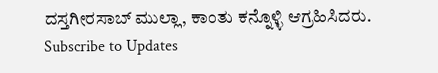ದಸ್ತಗೀರಸಾಬ್ ಮುಲ್ಲಾ, ಕಾಂತು ಕನ್ನೊಳ್ಳಿ ಆಗ್ರಹಿಸಿದರು.
Subscribe to Updates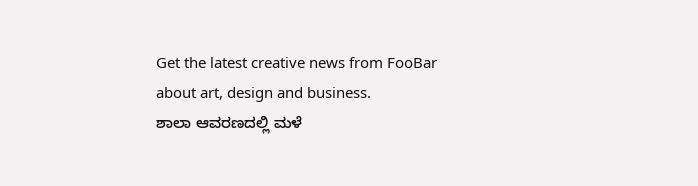Get the latest creative news from FooBar about art, design and business.
ಶಾಲಾ ಆವರಣದಲ್ಲಿ ಮಳೆ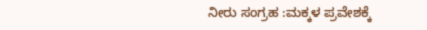ನೀರು ಸಂಗ್ರಹ :ಮಕ್ಕಳ ಪ್ರವೇಶಕ್ಕೆ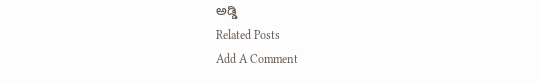ಅಡ್ಡಿ
Related Posts
Add A Comment